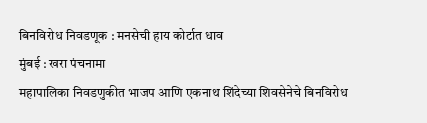बिनविरोध निवडणूक : मनसेची हाय कोर्टात धाव
मुंबई : खरा पंचनामा
महापालिका निवडणुकीत भाजप आणि एकनाथ शिंदेच्या शिवसेनेचे बिनविरोध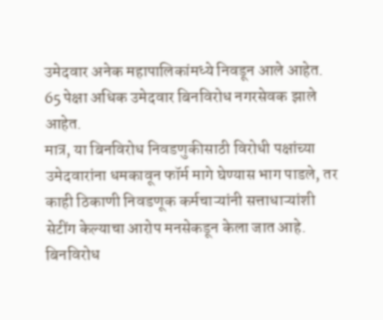उमेदवार अनेक महापालिकांमध्ये निवडून आले आहेत. 65 पेक्षा अधिक उमेदवार बिनविरोध नगरसेवक झाले आहेत.
मात्र, या बिनविरोध निवडणुकीसाठी विरोधी पक्षांच्या उमेदवारांना धमकावून फॉर्म मागे घेण्यास भाग पाडले, तर काही ठिकाणी निवडणूक कर्मचाऱ्यांनी सत्ताधाऱ्यांशी सेटींग केल्याचा आरोप मनसेकडून केला जात आहे.
बिनविरोध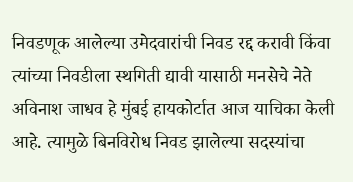निवडणूक आलेल्या उमेदवारांची निवड रद्द करावी किंवा त्यांच्या निवडीला स्थगिती द्यावी यासाठी मनसेचे नेते अविनाश जाधव हे मुंबई हायकोर्टात आज याचिका केली आहे. त्यामुळे बिनविरोध निवड झालेल्या सदस्यांचा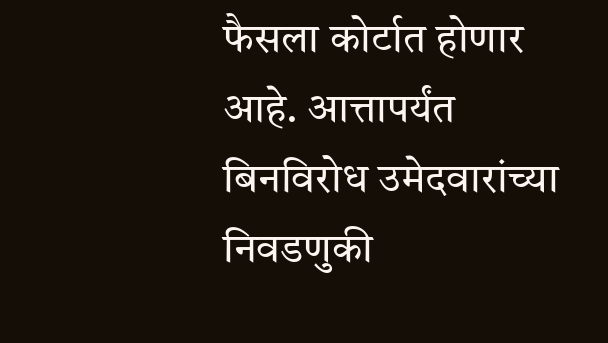फैसला कोर्टात होणार आहे. आत्तापर्यंत बिनविरोध उमेदवारांच्या निवडणुकी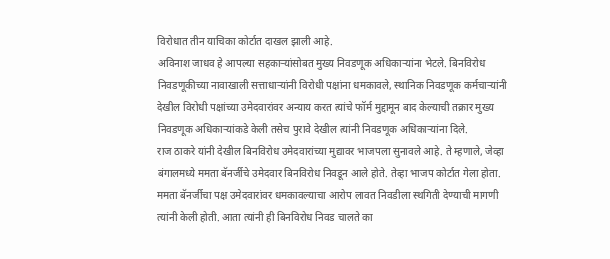विरोधात तीन याचिका कोर्टात दाखल झाली आहे.
अविनाश जाधव हे आपल्या सहकाऱ्यांसोबत मुख्य निवडणूक अधिकाऱ्यांना भेटले. बिनविरोध निवडणूकीच्या नावाखाली सत्ताधाऱ्यांनी विरोधी पक्षांना धमकावले, स्थानिक निवडणूक कर्मचाऱ्यांनी देखील विरोधी पक्षांच्या उमेदवारांवर अन्याय करत त्यांचे फॉर्म मुद्दामून बाद केल्याची तक्रार मुख्य निवडणूक अधिकाऱ्यांकडे केली तसेच पुरावे देखील त्यांनी निवडणूक अधिकाऱ्यांना दिले.
राज ठाकरे यांनी देखील बिनविरोध उमेदवारांच्या मुद्यावर भाजपला सुनावले आहे. ते म्हणाले, जेव्हा बंगालमध्ये ममता बॅनर्जीचे उमेदवार बिनविरोध निवडून आले होते. तेव्हा भाजप कोर्टात गेला होता. ममता बॅनर्जीचा पक्ष उमेदवारांवर धमकावल्याचा आरोप लावत निवडीला स्थगिती देण्याची मागणी त्यांनी केली होती. आता त्यांनी ही बिनविरोध निवड चालते का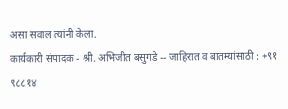असा सवाल त्यांनी केला.
कार्यकारी संपादक - श्री. अभिजीत बसुगडे -- जाहिरात व बातम्यांसाठी : +९१ ९८८१४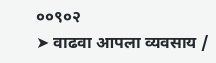००९०२
➤ वाढवा आपला व्यवसाय /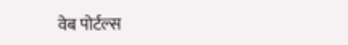वेब पोर्टल्स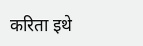करिता इथे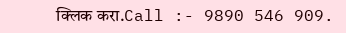क्लिक करा.Call :- 9890 546 909.